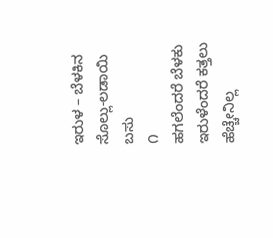ಇರುಳ – ಬೆಳಕಿನ ಸೊಲ್ಲು-ಲಡಾಯಿ ಬಸು
೧
ಹಗಲೆಂದರೆ ಬೆಳಕು
ಇರುಳೆಂದರೆ ಕತ್ತಲು
ಹೆಚ್ಚೇನಿಲ್ಲ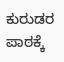ಕುರುಡರ ಪಾಠಕ್ಕೆ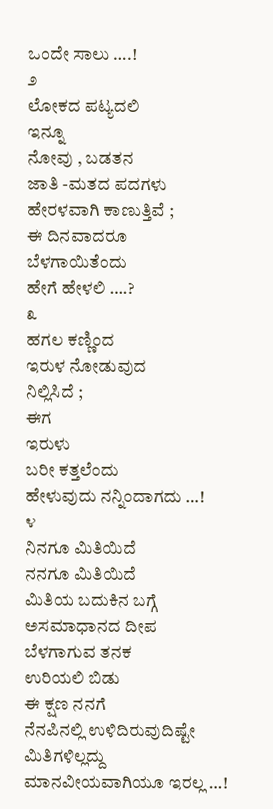ಒಂದೇ ಸಾಲು ….!
೨
ಲೋಕದ ಪಟ್ಯದಲಿ
ಇನ್ನೂ
ನೋವು , ಬಡತನ
ಜಾತಿ -ಮತದ ಪದಗಳು
ಹೇರಳವಾಗಿ ಕಾಣುತ್ತಿವೆ ;
ಈ ದಿನವಾದರೂ
ಬೆಳಗಾಯಿತೆಂದು
ಹೇಗೆ ಹೇಳಲಿ ….?
೩
ಹಗಲ ಕಣ್ಣಿಂದ
ಇರುಳ ನೋಡುವುದ
ನಿಲ್ಲಿಸಿದೆ ;
ಈಗ
ಇರುಳು
ಬರೀ ಕತ್ತಲೆಂದು
ಹೇಳುವುದು ನನ್ನಿಂದಾಗದು …!
೪
ನಿನಗೂ ಮಿತಿಯಿದೆ
ನನಗೂ ಮಿತಿಯಿದೆ
ಮಿತಿಯ ಬದುಕಿನ ಬಗ್ಗೆ
ಅಸಮಾಧಾನದ ದೀಪ
ಬೆಳಗಾಗುವ ತನಕ
ಉರಿಯಲಿ ಬಿಡು
ಈ ಕ್ಷಣ ನನಗೆ
ನೆನಪಿನಲ್ಲಿ ಉಳಿದಿರುವುದಿಷ್ಟೇ
ಮಿತಿಗಳಿಲ್ಲದ್ದು
ಮಾನವೀಯವಾಗಿಯೂ ಇರಲ್ಲ …!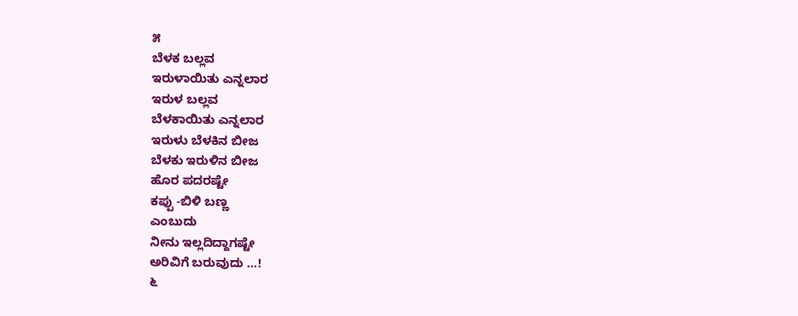೫
ಬೆಳಕ ಬಲ್ಲವ
ಇರುಳಾಯಿತು ಎನ್ನಲಾರ
ಇರುಳ ಬಲ್ಲವ
ಬೆಳಕಾಯಿತು ಎನ್ನಲಾರ
ಇರುಳು ಬೆಳಕಿನ ಬೀಜ
ಬೆಳಕು ಇರುಳಿನ ಬೀಜ
ಹೊರ ಪದರಷ್ಟೇ
ಕಪ್ಪು -ಬಿಳಿ ಬಣ್ಣ
ಎಂಬುದು
ನೀನು ಇಲ್ಲದಿದ್ದಾಗಷ್ಟೇ
ಅರಿವಿಗೆ ಬರುವುದು …!
೬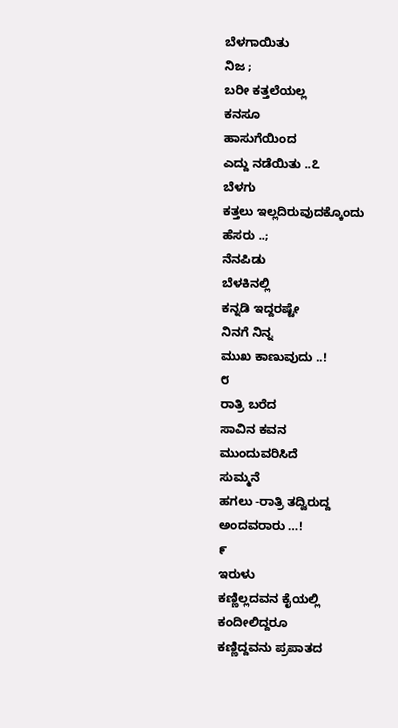ಬೆಳಗಾಯಿತು
ನಿಜ ;
ಬರೀ ಕತ್ತಲೆಯಲ್ಲ
ಕನಸೂ
ಹಾಸುಗೆಯಿಂದ
ಎದ್ದು ನಡೆಯಿತು ..೭
ಬೆಳಗು
ಕತ್ತಲು ಇಲ್ಲದಿರುವುದಕ್ಕೊಂದು
ಹೆಸರು ..;
ನೆನಪಿಡು
ಬೆಳಕಿನಲ್ಲಿ
ಕನ್ನಡಿ ಇದ್ದರಷ್ಟೇ
ನಿನಗೆ ನಿನ್ನ
ಮುಖ ಕಾಣುವುದು ..!
೮
ರಾತ್ರಿ ಬರೆದ
ಸಾವಿನ ಕವನ
ಮುಂದುವರಿಸಿದೆ
ಸುಮ್ಮನೆ
ಹಗಲು -ರಾತ್ರಿ ತದ್ವಿರುದ್ದ
ಅಂದವರಾರು …!
೯
ಇರುಳು
ಕಣ್ಣಿಲ್ಲದವನ ಕೈಯಲ್ಲಿ
ಕಂದೀಲಿದ್ದರೂ
ಕಣ್ಣಿದ್ದವನು ಪ್ರಪಾತದ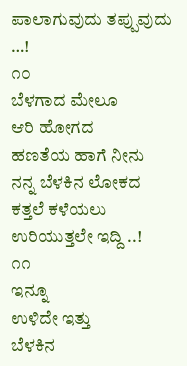ಪಾಲಾಗುವುದು ತಪ್ಪುವುದು …!
೧೦
ಬೆಳಗಾದ ಮೇಲೂ
ಆರಿ ಹೋಗದ
ಹಣತೆಯ ಹಾಗೆ ನೀನು
ನನ್ನ ಬೆಳಕಿನ ಲೋಕದ
ಕತ್ತಲೆ ಕಳೆಯಲು
ಉರಿಯುತ್ತಲೇ ಇದ್ದಿ ..!
೧೧
ಇನ್ನೂ
ಉಳಿದೇ ಇತ್ತು
ಬೆಳಕಿನ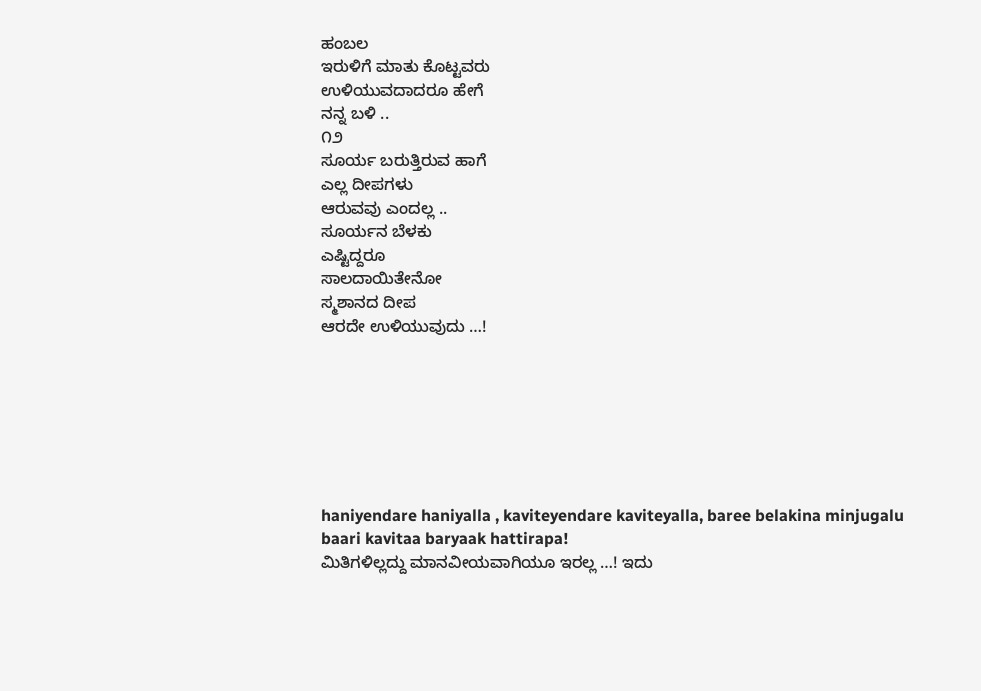ಹಂಬಲ
ಇರುಳಿಗೆ ಮಾತು ಕೊಟ್ಟವರು
ಉಳಿಯುವದಾದರೂ ಹೇಗೆ
ನನ್ನ ಬಳಿ ..
೧೨
ಸೂರ್ಯ ಬರುತ್ತಿರುವ ಹಾಗೆ
ಎಲ್ಲ ದೀಪಗಳು
ಆರುವವು ಎಂದಲ್ಲ ..
ಸೂರ್ಯನ ಬೆಳಕು
ಎಷ್ಟಿದ್ದರೂ
ಸಾಲದಾಯಿತೇನೋ
ಸ್ಮಶಾನದ ದೀಪ
ಆರದೇ ಉಳಿಯುವುದು …!







haniyendare haniyalla , kaviteyendare kaviteyalla, baree belakina minjugalu
baari kavitaa baryaak hattirapa!
ಮಿತಿಗಳಿಲ್ಲದ್ದು ಮಾನವೀಯವಾಗಿಯೂ ಇರಲ್ಲ …! ಇದು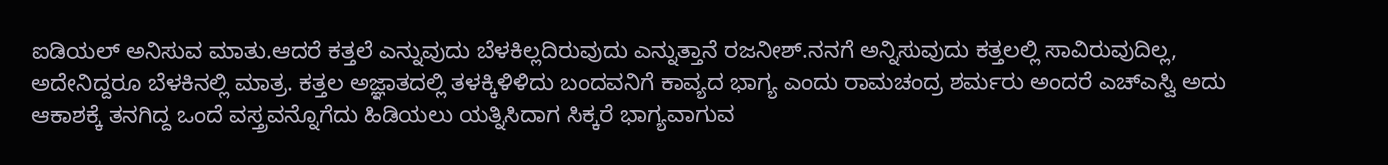ಐಡಿಯಲ್ ಅನಿಸುವ ಮಾತು.ಆದರೆ ಕತ್ತಲೆ ಎನ್ನುವುದು ಬೆಳಕಿಲ್ಲದಿರುವುದು ಎನ್ನುತ್ತಾನೆ ರಜನೀಶ್.ನನಗೆ ಅನ್ನಿಸುವುದು ಕತ್ತಲಲ್ಲಿ ಸಾವಿರುವುದಿಲ್ಲ, ಅದೇನಿದ್ದರೂ ಬೆಳಕಿನಲ್ಲಿ ಮಾತ್ರ. ಕತ್ತಲ ಅಜ್ಞಾತದಲ್ಲಿ ತಳಕ್ಕಿಳಿಳಿದು ಬಂದವನಿಗೆ ಕಾವ್ಯದ ಭಾಗ್ಯ ಎಂದು ರಾಮಚಂದ್ರ ಶರ್ಮರು ಅಂದರೆ ಎಚ್ಎಸ್ವಿ ಅದು ಆಕಾಶಕ್ಕೆ ತನಗಿದ್ದ ಒಂದೆ ವಸ್ತ್ರವನ್ನೊಗೆದು ಹಿಡಿಯಲು ಯತ್ನಿಸಿದಾಗ ಸಿಕ್ಕರೆ ಭಾಗ್ಯವಾಗುವ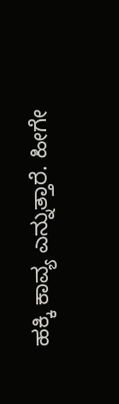ಹಕ್ಕಿ ಕಾವ್ಯ ಎನ್ನುತ್ತಾರೆ. ಹೀಗೇ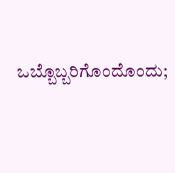ಒಬ್ಬೊಬ್ಬರಿಗೊಂದೊಂದು;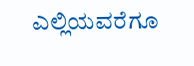ಎಲ್ಲಿಯವರೆಗೂ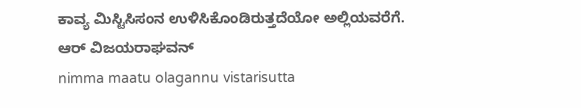ಕಾವ್ಯ ಮಿಸ್ಟಿಸಿಸಂನ ಉಳಿಸಿಕೊಂಡಿರುತ್ತದೆಯೋ ಅಲ್ಲಿಯವರೆಗೆ.
ಆರ್ ವಿಜಯರಾಘವನ್
nimma maatu olagannu vistarisutta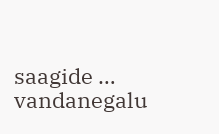saagide … vandanegalu